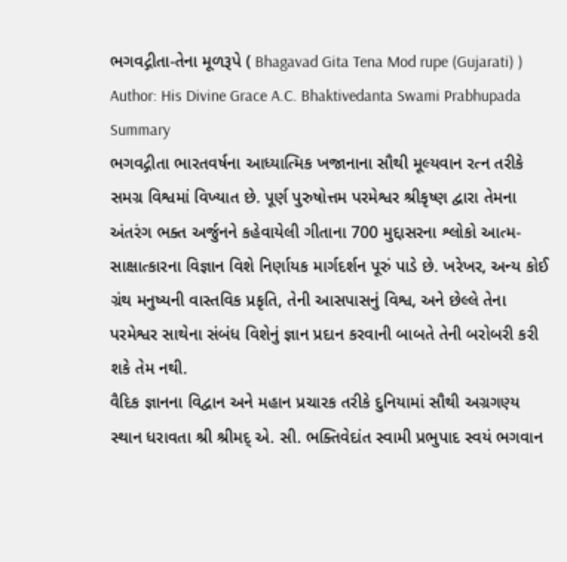ભગવદ્ગીતા-તેના મૂળરૂપે ( Bhagavad Gita Tena Mod rupe (Gujarati) )
Author: His Divine Grace A.C. Bhaktivedanta Swami Prabhupada
Summary
ભગવદ્ગીતા ભારતવર્ષના આધ્યાત્મિક ખજાનાના સૌથી મૂલ્યવાન રત્ન તરીકે સમગ્ર વિશ્વમાં વિખ્યાત છે. પૂર્ણ પુરુષોત્તમ પરમેશ્વર શ્રીકૃષ્ણ દ્વારા તેમના અંતરંગ ભક્ત અર્જુનને કહેવાયેલી ગીતાના 700 મુદ્દાસરના શ્લોકો આત્મ-સાક્ષાત્કારના વિજ્ઞાન વિશે નિર્ણાયક માર્ગદર્શન પૂરું પાડે છે. ખરેખર, અન્ય કોઈ ગ્રંથ મનુષ્યની વાસ્તવિક પ્રકૃતિ, તેની આસપાસનું વિશ્વ, અને છેલ્લે તેના પરમેશ્વર સાથેના સંબંધ વિશેનું જ્ઞાન પ્રદાન કરવાની બાબતે તેની બરોબરી કરી શકે તેમ નથી.
વૈદિક જ્ઞાનના વિદ્વાન અને મહાન પ્રચારક તરીકે દુનિયામાં સૌથી અગ્રગણ્ય સ્થાન ધરાવતા શ્રી શ્રીમદ્ એ. સી. ભક્તિવેદાંત સ્વામી પ્રભુપાદ સ્વયં ભગવાન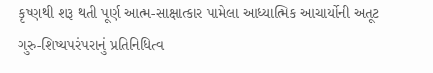કૃષ્ણથી શરૂ થતી પૂર્ણ આત્મ-સાક્ષાત્કાર પામેલા આધ્યાત્મિક આચાર્યોની અતૂટ ગુરુ-શિષ્યપરંપરાનું પ્રતિનિધિત્વ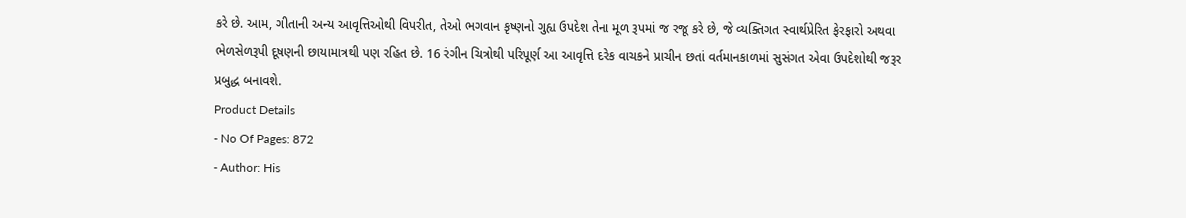કરે છે. આમ, ગીતાની અન્ય આવૃત્તિઓથી વિપરીત, તેઓ ભગવાન કૃષ્ણનો ગુહ્ય ઉપદેશ તેના મૂળ રૂપમાં જ રજૂ કરે છે, જે વ્યક્તિગત સ્વાર્થપ્રેરિત ફેરફારો અથવા ભેળસેળરૂપી દૂષણની છાયામાત્રથી પણ રહિત છે. 16 રંગીન ચિત્રોથી પરિપૂર્ણ આ આવૃત્તિ દરેક વાચકને પ્રાચીન છતાં વર્તમાનકાળમાં સુસંગત એવા ઉપદેશોથી જરૂર પ્રબુદ્ધ બનાવશે.
Product Details
- No Of Pages: 872
- Author: His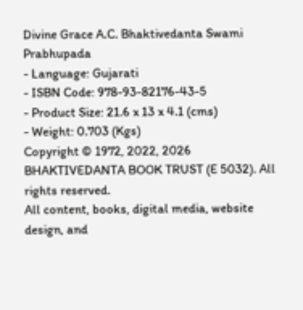Divine Grace A.C. Bhaktivedanta Swami Prabhupada
- Language: Gujarati
- ISBN Code: 978-93-82176-43-5
- Product Size: 21.6 x 13 x 4.1 (cms)
- Weight: 0.703 (Kgs)
Copyright © 1972, 2022, 2026 BHAKTIVEDANTA BOOK TRUST (E 5032). All rights reserved.
All content, books, digital media, website design, and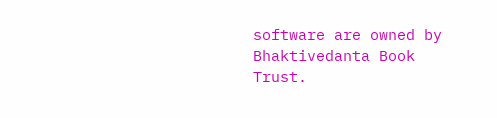software are owned by Bhaktivedanta Book Trust.